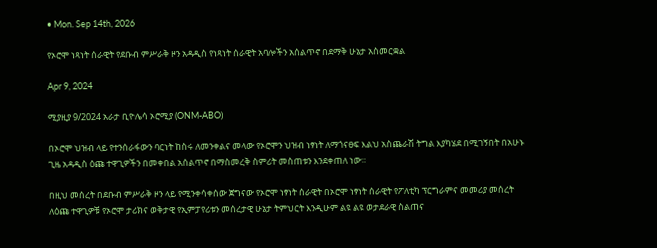• Mon. Sep 14th, 2026

የኦሮሞ ነጻነት ሰራዊት የደቡብ ምሥራቅ ዞን አዳዲስ የነጻነት ሰራዊት አባሎችን አሰልጥኖ በደማቅ ሁኔታ አስመርቋል

Apr 9, 2024

ሚያዚያ 9/2024 አራታ ቢዮሌሳ ኦሮሚያ (ONM-ABO)

በኦሮሞ ህዝብ ላይ የተንሰራፋውን ባርነት ከስሩ ለመንቀልና መላው የኦሮሞን ህዝብ ነፃነት ለማጎናፀፍ እልህ አስጨራሽ ትግል እያካሄደ በሚገኝበት በአሁኑ ጊዜ አዳዲስ ዕጩ ተዋጊዎችን በመቀበል አሰልጥኖ በማስመረቅ ስምሪት መስጠቱን እንደቀጠለ ነው።

በዚህ መሰረት በደቡብ ምሥራቅ ዞን ላይ የሚንቀሳቀሰው ጀግናው የኦሮሞ ነፃነት ሰራዊት በኦሮሞ ነፃነት ሰራዊት የፖለቲካ ፕርግራምና መመሪያ መሰረት ለዕጩ ተዋጊዎቹ የኦሮሞ ታሪክና ወቅታዊ የኢምፓየሪቱን መሰረታዊ ሁኔታ ትምህርት እንዲሁም ልዩ ልዩ ወታደራዊ ስልጠና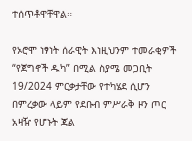ተሰጥቶዋቸዋል።

የኦሮሞ ነፃነት ሰራዊት እነዚህንም ተመራቂዎች “የጀግኖች ዱካ” በሚል ስያሜ መጋቢት 19/2024 ምርቃታቸው የተካሄደ ሲሆን በምረቃው ላይም የደቡብ ምሥራቅ ዞን ጦር አዛዥ የሆኑት ጃል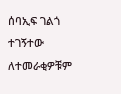ሰባኢፍ ገልጎ ተገኝተው ለተመራቂዎቹም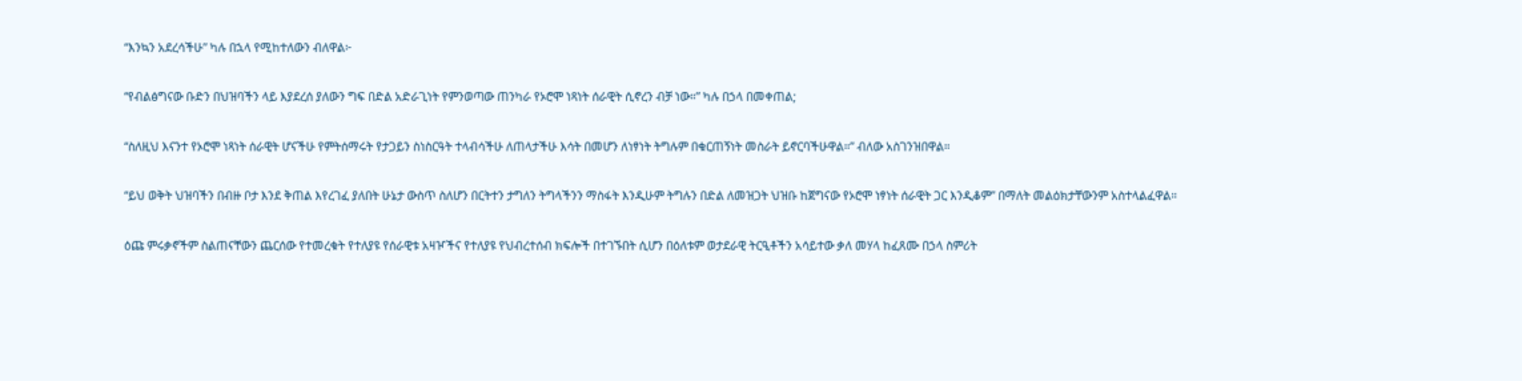“እንኳን አደረሳችሁ” ካሉ በኋላ የሚከተለውን ብለዋል፦

“የብልፅግናው ቡድን በህዝባችን ላይ እያደረሰ ያለውን ግፍ በድል አድራጊነት የምንወጣው ጠንካራ የኦሮሞ ነጻነት ሰራዊት ሲኖረን ብቻ ነው።” ካሉ በኃላ በመቀጠል;

“ስለዚህ እናንተ የኦሮሞ ነጻነት ሰራዊት ሆናችሁ የምትሰማሩት የታጋይን ስነስርዓት ተላብሳችሁ ለጠላታችሁ እሳት በመሆን ለነፃነት ትግሉም በቁርጠኝነት መስራት ይኖርባችሁዋል።” ብለው አስገንዝበዋል።

“ይህ ወቅት ህዝባችን በብዙ ቦታ እንደ ቅጠል እየረገፈ ያለበት ሁኔታ ውስጥ ስለሆን በርትተን ታግለን ትግላችንን ማስፋት እንዲሁም ትግሉን በድል ለመዝጋት ህዝቡ ከጀግናው የኦሮሞ ነፃነት ሰራዊት ጋር እንዲቆም” በማለት መልዕክታቸውንም አስተላልፈዋል።

ዕጩ ምሩቃኖችም ስልጠናቸውን ጨርሰው የተመረቁት የተለያዩ የሰራዊቱ አዛዦችና የተለያዩ የህብረተሰብ ክፍሎች በተገኙበት ሲሆን በዕለቱም ወታደራዊ ትርዒቶችን አሳይተው ቃለ መሃላ ከፈጸሙ በኃላ ስምሪት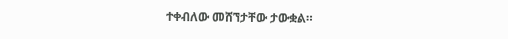ተቀብለው መሸኘታቸው ታውቋል።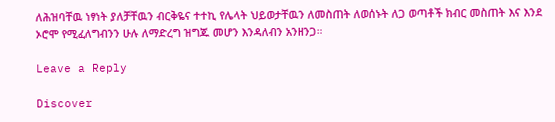ለሕዝባቸዉ ነፃነት ያለቻቸዉን ብርቅዬና ተተኪ የሌላት ህይወታቸዉን ለመስጠት ለወሰኑት ለጋ ወጣቶች ክብር መስጠት እና እንደ ኦሮሞ የሚፈለግብንን ሁሉ ለማድረግ ዝግጁ መሆን እንዳለብን አንዘንጋ።

Leave a Reply

Discover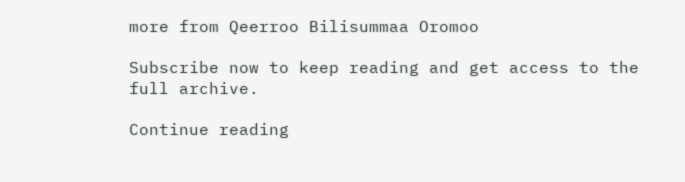more from Qeerroo Bilisummaa Oromoo

Subscribe now to keep reading and get access to the full archive.

Continue reading